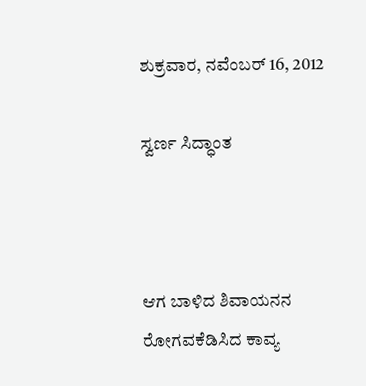ಶುಕ್ರವಾರ, ನವೆಂಬರ್ 16, 2012

ಸ್ವರ್ಣ ಸಿದ್ಧಾಂತ



ಆಗ ಬಾಳಿದ ಶಿವಾಯನನ
ರೋಗವಕೆಡಿಸಿದ ಕಾವ್ಯ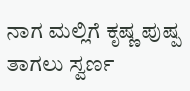ನಾಗ ಮಲ್ಲಿಗೆ ಕೃಷ್ಣ ಪುಷ್ಪ
ತಾಗಲು ಸ್ವರ್ಣ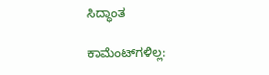ಸಿದ್ಧಾಂತ

ಕಾಮೆಂಟ್‌ಗಳಿಲ್ಲ: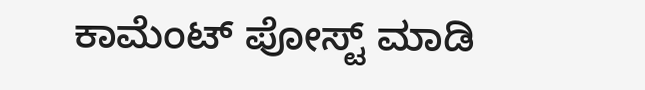ಕಾಮೆಂಟ್‌‌ ಪೋಸ್ಟ್‌ ಮಾಡಿ